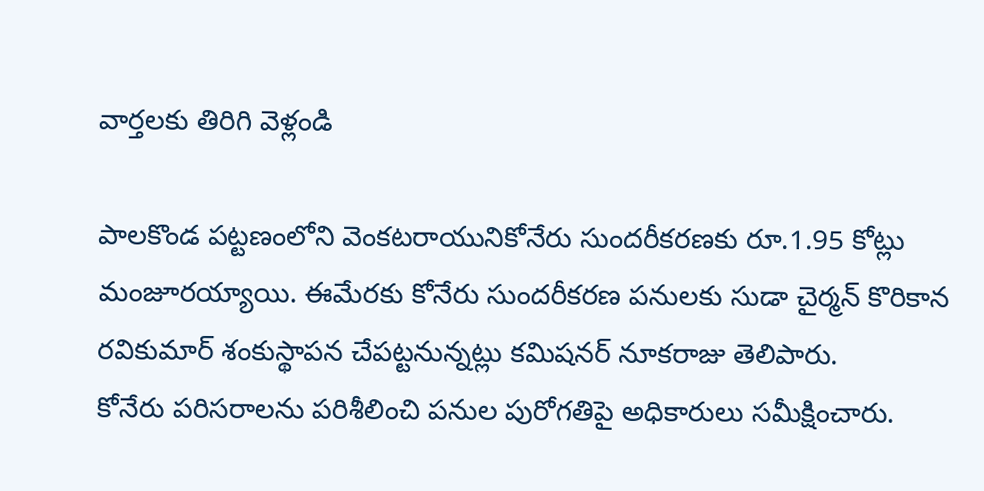వార్తలకు తిరిగి వెళ్లండి

పాలకొండ పట్టణంలోని వెంకటరాయునికోనేరు సుందరీకరణకు రూ.1.95 కోట్లు మంజూరయ్యాయి. ఈమేరకు కోనేరు సుందరీకరణ పనులకు సుడా చైర్మన్ కొరికాన రవికుమార్ శంకుస్థాపన చేపట్టనున్నట్లు కమిషనర్ నూకరాజు తెలిపారు.
కోనేరు పరిసరాలను పరిశీలించి పనుల పురోగతిపై అధికారులు సమీక్షించారు.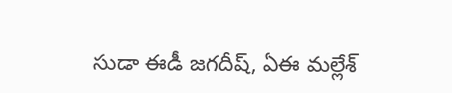సుడా ఈడీ జగదీష్, ఏఈ మల్లేశ్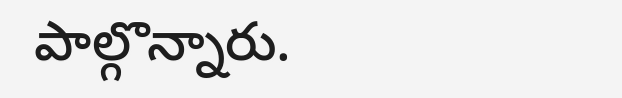పాల్గొన్నారు.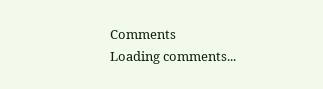Comments
Loading comments...